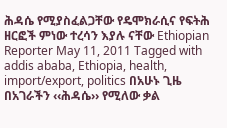ሕዳሴ የሚያስፈልጋቸው የዴሞክራሲና የፍትሕ ዘርፎች ምነው ተረሳን እያሉ ናቸው Ethiopian Reporter May 11, 2011 Tagged with addis ababa, Ethiopia, health, import/export, politics በአሁኑ ጊዜ በአገራችን ‹‹ሕዳሴ›› የሚለው ቃል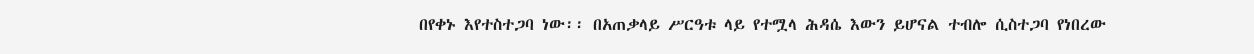በየቀኑ እየተስተጋባ ነው፡፡ በአጠቃላይ ሥርዓቱ ላይ የተሟላ ሕዳሴ እውን ይሆናል ተብሎ ሲስተጋባ የነበረው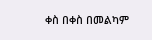ቀስ በቀስ በመልካም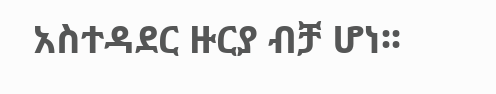አስተዳደር ዙርያ ብቻ ሆነ፡፡